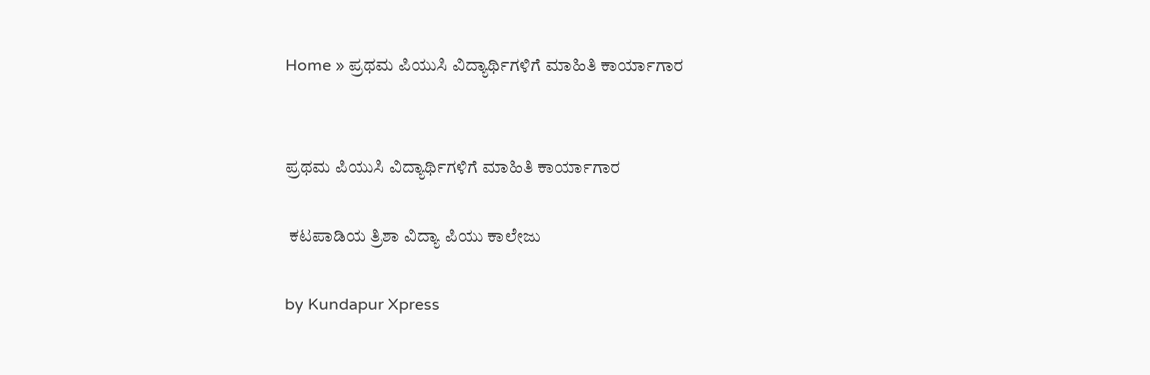Home » ಪ್ರಥಮ ಪಿಯುಸಿ ವಿದ್ಯಾರ್ಥಿಗಳಿಗೆ ಮಾಹಿತಿ ಕಾರ್ಯಾಗಾರ


ಪ್ರಥಮ ಪಿಯುಸಿ ವಿದ್ಯಾರ್ಥಿಗಳಿಗೆ ಮಾಹಿತಿ ಕಾರ್ಯಾಗಾರ

 ಕಟಪಾಡಿಯ ತ್ರಿಶಾ ವಿದ್ಯಾ ಪಿಯು ಕಾಲೇಜು

by Kundapur Xpress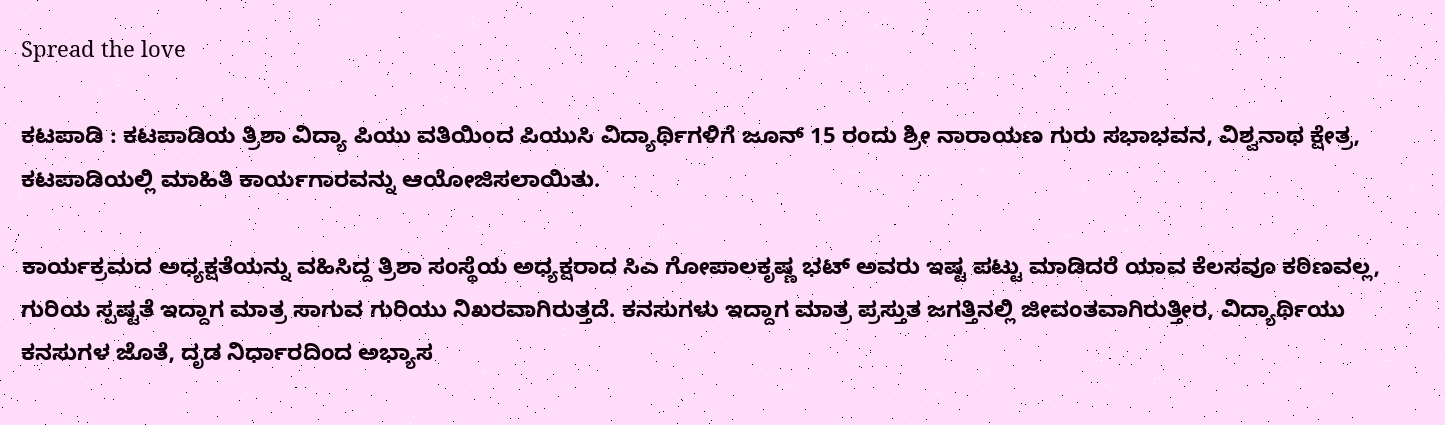Spread the love

ಕಟಪಾಡಿ : ಕಟಪಾಡಿಯ ತ್ರಿಶಾ ವಿದ್ಯಾ ಪಿಯು ವತಿಯಿಂದ ಪಿಯುಸಿ ವಿದ್ಯಾರ್ಥಿಗಳಿಗೆ ಜೂನ್ 15 ರಂದು ಶ್ರೀ ನಾರಾಯಣ ಗುರು ಸಭಾಭವನ, ವಿಶ್ವನಾಥ ಕ್ಷೇತ್ರ, ಕಟಪಾಡಿಯಲ್ಲಿ ಮಾಹಿತಿ ಕಾರ್ಯಗಾರವನ್ನು ಆಯೋಜಿಸಲಾಯಿತು.

ಕಾರ್ಯಕ್ರಮದ ಅಧ್ಯಕ್ಷತೆಯನ್ನು ವಹಿಸಿದ್ದ ತ್ರಿಶಾ ಸಂಸ್ಥೆಯ ಅಧ್ಯಕ್ಷರಾದ ಸಿಎ ಗೋಪಾಲಕೃಷ್ಣ ಭಟ್ ಅವರು ಇಷ್ಟ ಪಟ್ಟು ಮಾಡಿದರೆ ಯಾವ ಕೆಲಸವೂ ಕಠಿಣವಲ್ಲ, ಗುರಿಯ ಸ್ಪಷ್ಟತೆ ಇದ್ದಾಗ ಮಾತ್ರ ಸಾಗುವ ಗುರಿಯು ನಿಖರವಾಗಿರುತ್ತದೆ. ಕನಸುಗಳು ಇದ್ದಾಗ ಮಾತ್ರ ಪ್ರಸ್ತುತ ಜಗತ್ತಿನಲ್ಲಿ ಜೀವಂತವಾಗಿರುತ್ತೀರ, ವಿದ್ಯಾರ್ಥಿಯು ಕನಸುಗಳ ಜೊತೆ, ದೃಡ ನಿರ್ಧಾರದಿಂದ ಅಭ್ಯಾಸ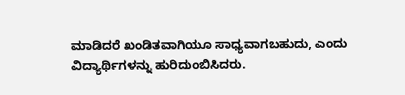ಮಾಡಿದರೆ ಖಂಡಿತವಾಗಿಯೂ ಸಾಧ್ಯವಾಗಬಹುದು, ಎಂದು ವಿದ್ಯಾರ್ಥಿಗಳನ್ನು ಹುರಿದುಂಬಿಸಿದರು.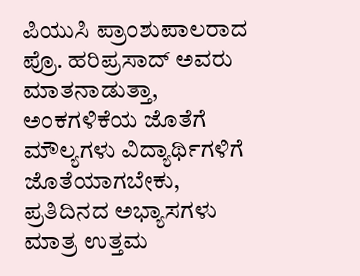ಪಿಯುಸಿ ಪ್ರಾಂಶುಪಾಲರಾದ ಪ್ರೊ. ಹರಿಪ್ರಸಾದ್ ಅವರು ಮಾತನಾಡುತ್ತಾ, ಅಂಕಗಳಿಕೆಯ ಜೊತೆಗೆ ಮೌಲ್ಯಗಳು ವಿದ್ಯಾರ್ಥಿಗಳಿಗೆ ಜೊತೆಯಾಗಬೇಕು, ಪ್ರತಿದಿನದ ಅಭ್ಯಾಸಗಳು ಮಾತ್ರ ಉತ್ತಮ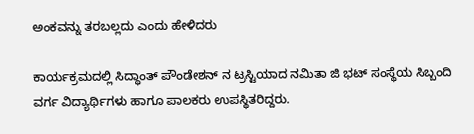ಅಂಕವನ್ನು ತರಬಲ್ಲದು ಎಂದು ಹೇಳಿದರು

ಕಾರ್ಯಕ್ರಮದಲ್ಲಿ ಸಿದ್ಧಾಂತ್ ಪೌಂಡೇಶನ್ ನ ಟ್ರಸ್ಟಿಯಾದ ನಮಿತಾ ಜಿ ಭಟ್ ಸಂಸ್ಥೆಯ ಸಿಬ್ಬಂದಿ ವರ್ಗ ವಿದ್ಯಾರ್ಥಿಗಳು ಹಾಗೂ ಪಾಲಕರು ಉಪಸ್ಥಿತರಿದ್ದರು.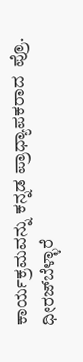ಕಾರ್ಯಕ್ರಮವನ್ನು ಕನ್ನಡ ಪ್ರಾಧ್ಯಾಪಕರಾದ  ಪ್ರೊ. ಧೀರಜ್‌ಬೆಳ್ಳಾರೆ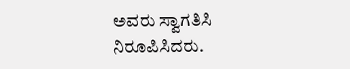ಅವರು ಸ್ವಾಗತಿಸಿ  ನಿರೂಪಿಸಿದರು.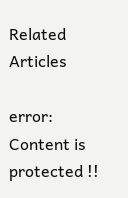Related Articles

error: Content is protected !!